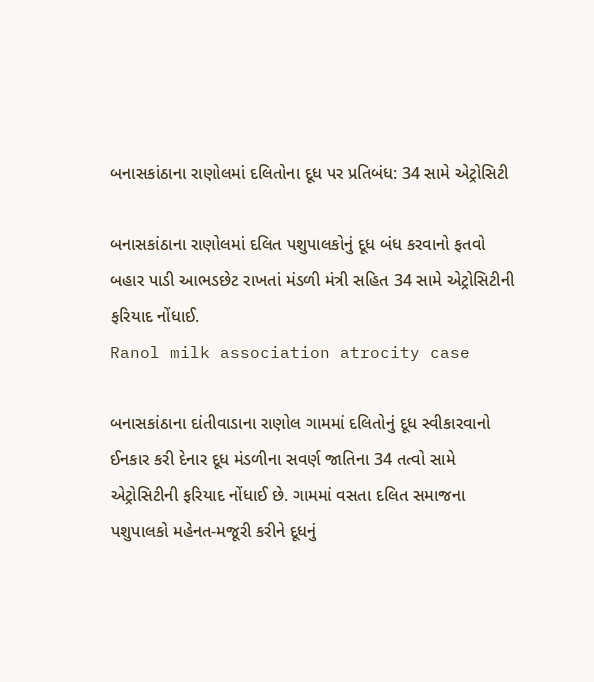બનાસકાંઠાના રાણોલમાં દલિતોના દૂધ પર પ્રતિબંધ: 34 સામે એટ્રોસિટી

બનાસકાંઠાના રાણોલમાં દલિત પશુપાલકોનું દૂધ બંધ કરવાનો ફતવો બહાર પાડી આભડછેટ રાખતાં મંડળી મંત્રી સહિત 34 સામે એટ્રોસિટીની ફરિયાદ નોંધાઈ.
Ranol milk association atrocity case

બનાસકાંઠાના દાંતીવાડાના રાણોલ ગામમાં દલિતોનું દૂધ સ્વીકારવાનો ઈનકાર કરી દેનાર દૂધ મંડળીના સવર્ણ જાતિના 34 તત્વો સામે એટ્રોસિટીની ફરિયાદ નોંધાઈ છે. ગામમાં વસતા દલિત સમાજના પશુપાલકો મહેનત-મજૂરી કરીને દૂધનું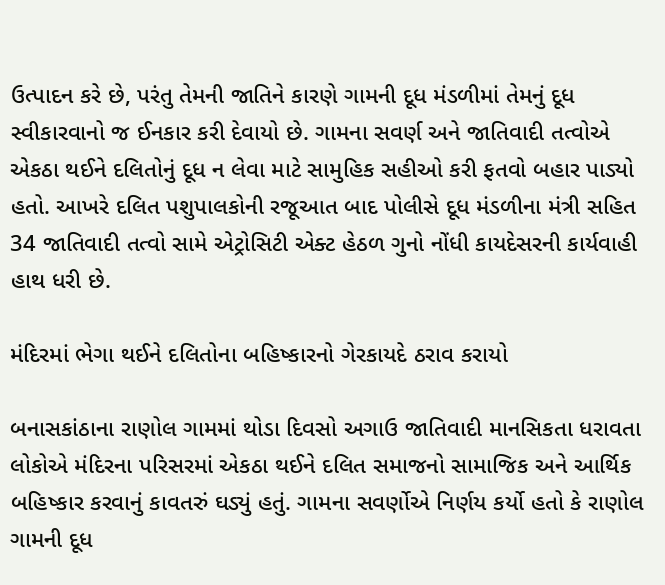ઉત્પાદન કરે છે, પરંતુ તેમની જાતિને કારણે ગામની દૂધ મંડળીમાં તેમનું દૂધ સ્વીકારવાનો જ ઈનકાર કરી દેવાયો છે. ગામના સવર્ણ અને જાતિવાદી તત્વોએ એકઠા થઈને દલિતોનું દૂધ ન લેવા માટે સામુહિક સહીઓ કરી ફતવો બહાર પાડ્યો હતો. આખરે દલિત પશુપાલકોની રજૂઆત બાદ પોલીસે દૂધ મંડળીના મંત્રી સહિત 34 જાતિવાદી તત્વો સામે એટ્રોસિટી એક્ટ હેઠળ ગુનો નોંધી કાયદેસરની કાર્યવાહી હાથ ધરી છે.

મંદિરમાં ભેગા થઈને દલિતોના બહિષ્કારનો ગેરકાયદે ઠરાવ કરાયો

બનાસકાંઠાના રાણોલ ગામમાં થોડા દિવસો અગાઉ જાતિવાદી માનસિકતા ધરાવતા લોકોએ મંદિરના પરિસરમાં એકઠા થઈને દલિત સમાજનો સામાજિક અને આર્થિક બહિષ્કાર કરવાનું કાવતરું ઘડ્યું હતું. ગામના સવર્ણોએ નિર્ણય કર્યો હતો કે રાણોલ ગામની દૂધ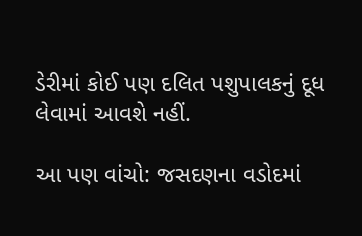ડેરીમાં કોઈ પણ દલિત પશુપાલકનું દૂધ લેવામાં આવશે નહીં.

આ પણ વાંચો: જસદણના વડોદમાં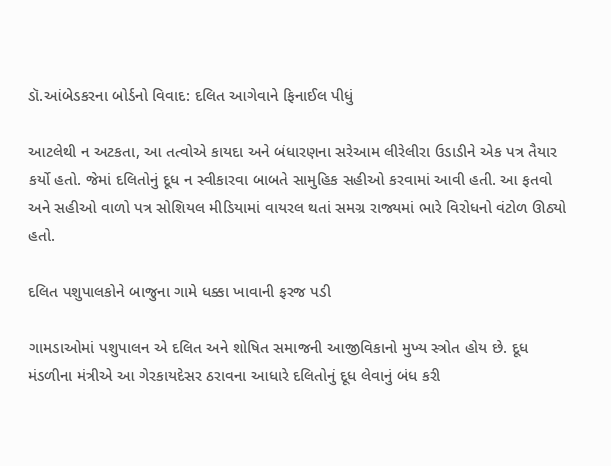ડૉ.આંબેડકરના બોર્ડનો વિવાદ: દલિત આગેવાને ફિનાઈલ પીધું

આટલેથી ન અટકતા, આ તત્વોએ કાયદા અને બંધારણના સરેઆમ લીરેલીરા ઉડાડીને એક પત્ર તૈયાર કર્યો હતો. જેમાં દલિતોનું દૂધ ન સ્વીકારવા બાબતે સામુહિક સહીઓ કરવામાં આવી હતી. આ ફતવો અને સહીઓ વાળો પત્ર સોશિયલ મીડિયામાં વાયરલ થતાં સમગ્ર રાજ્યમાં ભારે વિરોધનો વંટોળ ઊઠ્યો હતો.

દલિત પશુપાલકોને બાજુના ગામે ધક્કા ખાવાની ફરજ પડી

ગામડાઓમાં પશુપાલન એ દલિત અને શોષિત સમાજની આજીવિકાનો મુખ્ય સ્ત્રોત હોય છે. દૂધ મંડળીના મંત્રીએ આ ગેરકાયદેસર ઠરાવના આધારે દલિતોનું દૂધ લેવાનું બંધ કરી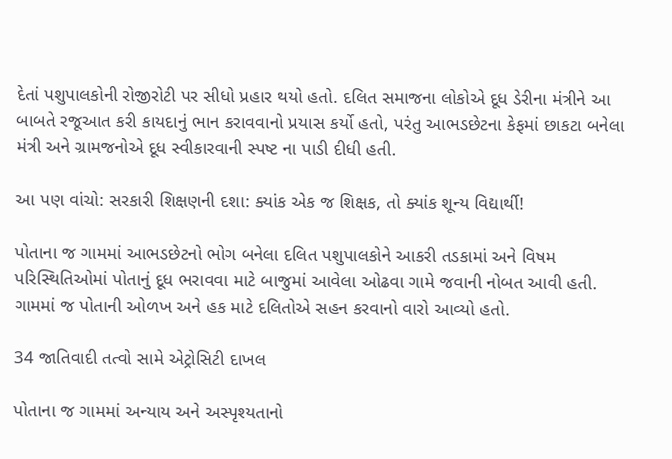દેતાં પશુપાલકોની રોજીરોટી પર સીધો પ્રહાર થયો હતો. દલિત સમાજના લોકોએ દૂધ ડેરીના મંત્રીને આ બાબતે રજૂઆત કરી કાયદાનું ભાન કરાવવાનો પ્રયાસ કર્યો હતો, પરંતુ આભડછેટના કેફમાં છાકટા બનેલા મંત્રી અને ગ્રામજનોએ દૂધ સ્વીકારવાની સ્પષ્ટ ના પાડી દીધી હતી.

આ પણ વાંચો: સરકારી શિક્ષણની દશા: ક્યાંક એક જ શિક્ષક, તો ક્યાંક શૂન્ય વિદ્યાર્થી!

પોતાના જ ગામમાં આભડછેટનો ભોગ બનેલા દલિત પશુપાલકોને આકરી તડકામાં અને વિષમ પરિસ્થિતિઓમાં પોતાનું દૂધ ભરાવવા માટે બાજુમાં આવેલા ઓઢવા ગામે જવાની નોબત આવી હતી. ગામમાં જ પોતાની ઓળખ અને હક માટે દલિતોએ સહન કરવાનો વારો આવ્યો હતો.

34 જાતિવાદી તત્વો સામે એટ્રોસિટી દાખલ

પોતાના જ ગામમાં અન્યાય અને અસ્પૃશ્યતાનો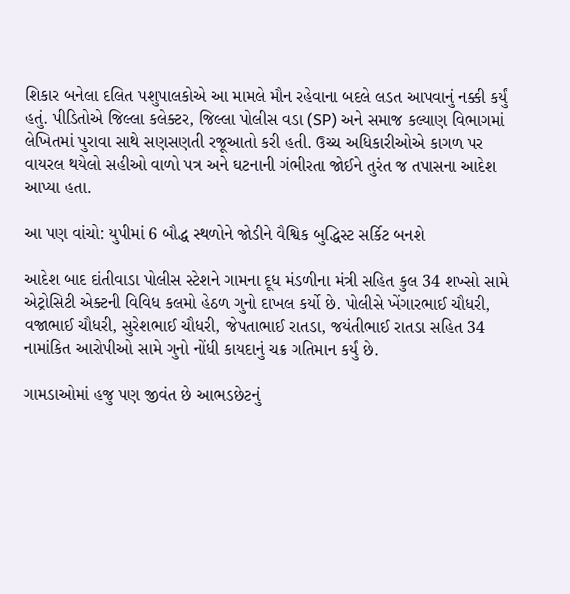શિકાર બનેલા દલિત પશુપાલકોએ આ મામલે મૌન રહેવાના બદલે લડત આપવાનું નક્કી કર્યું હતું. પીડિતોએ જિલ્લા કલેક્ટર, જિલ્લા પોલીસ વડા (SP) અને સમાજ કલ્યાણ વિભાગમાં લેખિતમાં પુરાવા સાથે સણસણતી રજૂઆતો કરી હતી. ઉચ્ચ અધિકારીઓએ કાગળ પર વાયરલ થયેલો સહીઓ વાળો પત્ર અને ઘટનાની ગંભીરતા જોઈને તુરંત જ તપાસના આદેશ આપ્યા હતા.

આ પણ વાંચો: યુપીમાં 6 બૌદ્ધ સ્થળોને જોડીને વૈશ્વિક બુદ્ધિસ્ટ સર્કિટ બનશે

આદેશ બાદ દાંતીવાડા પોલીસ સ્ટેશને ગામના દૂધ મંડળીના મંત્રી સહિત કુલ 34 શખ્સો સામે એટ્રોસિટી એક્ટની વિવિધ કલમો હેઠળ ગુનો દાખલ કર્યો છે. પોલીસે ખેંગારભાઈ ચૌધરી, વજાભાઈ ચૌધરી, સુરેશભાઈ ચૌધરી, જેપતાભાઈ રાતડા, જયંતીભાઈ રાતડા સહિત 34 નામાંકિત આરોપીઓ સામે ગુનો નોંધી કાયદાનું ચક્ર ગતિમાન કર્યું છે.

ગામડાઓમાં હજુ પણ જીવંત છે આભડછેટનું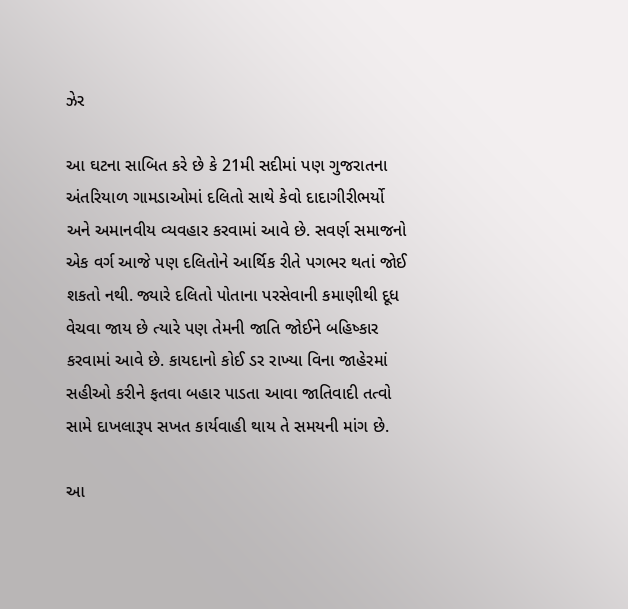ઝેર

આ ઘટના સાબિત કરે છે કે 21મી સદીમાં પણ ગુજરાતના અંતરિયાળ ગામડાઓમાં દલિતો સાથે કેવો દાદાગીરીભર્યો અને અમાનવીય વ્યવહાર કરવામાં આવે છે. સવર્ણ સમાજનો એક વર્ગ આજે પણ દલિતોને આર્થિક રીતે પગભર થતાં જોઈ શકતો નથી. જ્યારે દલિતો પોતાના પરસેવાની કમાણીથી દૂધ વેચવા જાય છે ત્યારે પણ તેમની જાતિ જોઈને બહિષ્કાર કરવામાં આવે છે. કાયદાનો કોઈ ડર રાખ્યા વિના જાહેરમાં સહીઓ કરીને ફતવા બહાર પાડતા આવા જાતિવાદી તત્વો સામે દાખલારૂપ સખત કાર્યવાહી થાય તે સમયની માંગ છે.

આ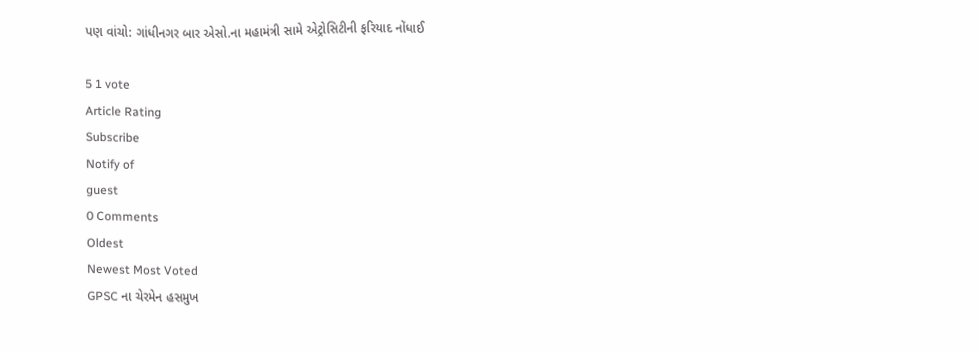પણ વાંચો: ગાંધીનગર બાર એસો.ના મહામંત્રી સામે એટ્રોસિટીની ફરિયાદ નોંધાઈ

5 1 vote
Article Rating
Subscribe
Notify of
guest
0 Comments
Oldest
Newest Most Voted
GPSC ના ચેરમેન હસમુખ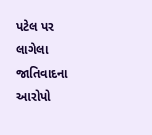પટેલ પર લાગેલા જાતિવાદના આરોપો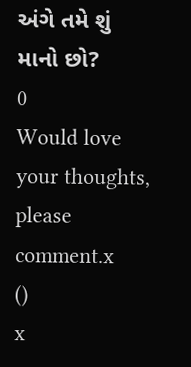અંગે તમે શું માનો છો?
0
Would love your thoughts, please comment.x
()
x